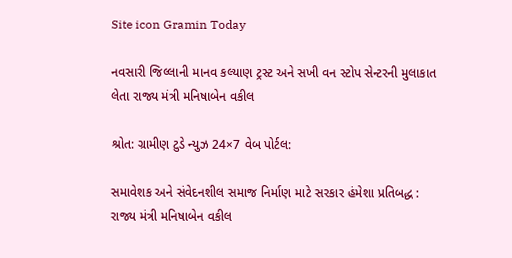Site icon Gramin Today

નવસારી જિલ્લાની માનવ કલ્યાણ ટ્રસ્ટ અને સખી વન સ્ટોપ સેન્ટરની મુલાકાત લેતા રાજ્ય મંત્રી મનિષાબેન વકીલ

શ્રોત: ગ્રામીણ ટુડે ન્યુઝ 24×7 વેબ પોર્ટલ:

સમાવેશક અને સંવેદનશીલ સમાજ નિર્માણ માટે સરકાર હંમેશા પ્રતિબદ્ધ : રાજ્ય મંત્રી મનિષાબેન વકીલ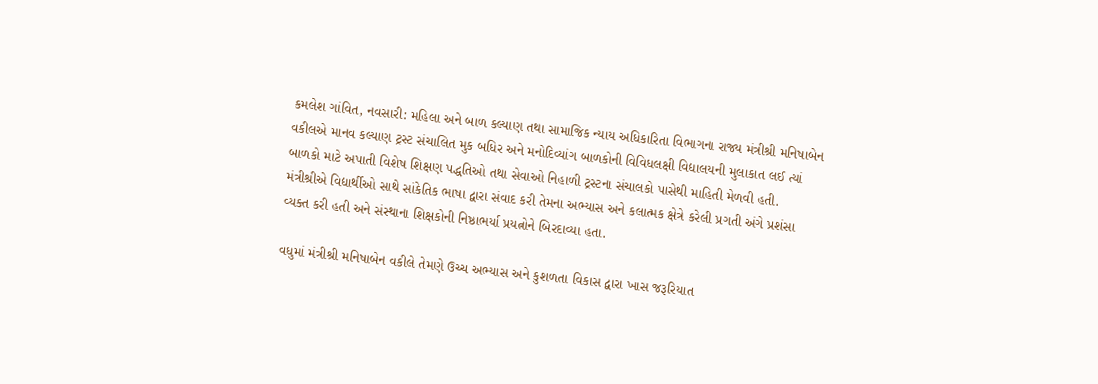કમલેશ ગાંવિત, નવસારી: મહિલા અને બાળ કલ્યાણ તથા સામાજિક ન્યાય અધિકારિતા વિભાગના રાજ્ય મંત્રીશ્રી મનિષાબેન વકીલએ માનવ કલ્યાણ ટ્રસ્ટ સંચાલિત મુક બધિર અને મનોદિવ્યાંગ બાળકોની વિવિધલક્ષી વિદ્યાલયની મુલાકાત લઈ ત્યાં બાળકો માટે અપાતી વિશેષ શિક્ષણ પદ્ધતિઓ તથા સેવાઓ નિહાળી ટ્રસ્ટના સંચાલકો પાસેથી માહિતી મેળવી હતી. મંત્રીશ્રીએ વિદ્યાર્થીઓ સાથે સાંકેતિક ભાષા દ્વારા સંવાદ કરી તેમના અભ્યાસ અને કલાત્મક ક્ષેત્રે કરેલી પ્રગતી અંગે પ્રશંસા વ્યક્ત કરી હતી અને સંસ્થાના શિક્ષકોની નિષ્ઠાભર્યા પ્રયત્નોને બિરદાવ્યા હતા.

વધુમાં મંત્રીશ્રી મનિષાબેન વકીલે તેમણે ઉચ્ચ અભ્યાસ અને કુશળતા વિકાસ દ્વારા ખાસ જરૂરિયાત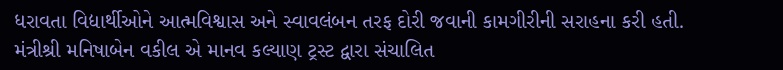ધરાવતા વિદ્યાર્થીઓને આત્મવિશ્વાસ અને સ્વાવલંબન તરફ દોરી જવાની કામગીરીની સરાહના કરી હતી.
મંત્રીશ્રી મનિષાબેન વકીલ એ માનવ કલ્યાણ ટ્રસ્ટ દ્વારા સંચાલિત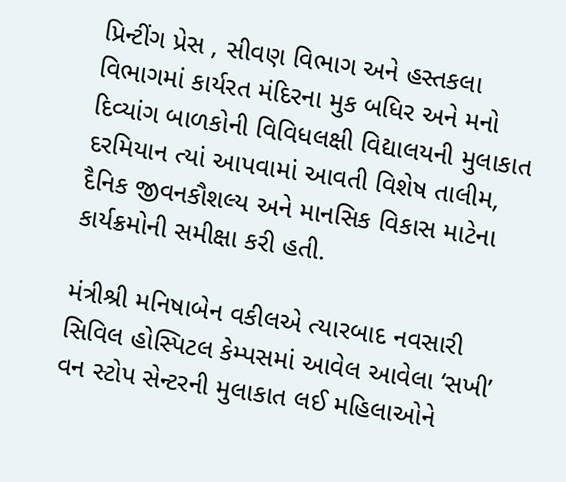પ્રિન્ટીંગ પ્રેસ , સીવણ વિભાગ અને હસ્તકલા વિભાગમાં કાર્યરત મંદિરના મુક બધિર અને મનો દિવ્યાંગ બાળકોની વિવિધલક્ષી વિદ્યાલયની મુલાકાત દરમિયાન ત્યાં આપવામાં આવતી વિશેષ તાલીમ, દૈનિક જીવનકૌશલ્ય અને માનસિક વિકાસ માટેના કાર્યક્રમોની સમીક્ષા કરી હતી.

મંત્રીશ્રી મનિષાબેન વકીલએ ત્યારબાદ નવસારી સિવિલ હોસ્પિટલ કેમ્પસમાં આવેલ આવેલા ‘સખી’ વન સ્ટોપ સેન્ટરની મુલાકાત લઈ મહિલાઓને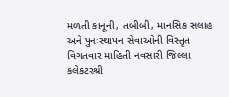મળતી કાનૂની, તબીબી, માનસિક સલાહ અને પુનઃસ્થાપન સેવાઓની વિસ્તૃત વિગતવાર માહિતી નવસારી જિલ્લા કલેકટરશ્રી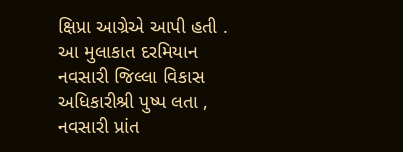ક્ષિપ્રા આગ્રેએ આપી હતી . આ મુલાકાત દરમિયાન નવસારી જિલ્લા વિકાસ અધિકારીશ્રી પુષ્પ લતા , નવસારી પ્રાંત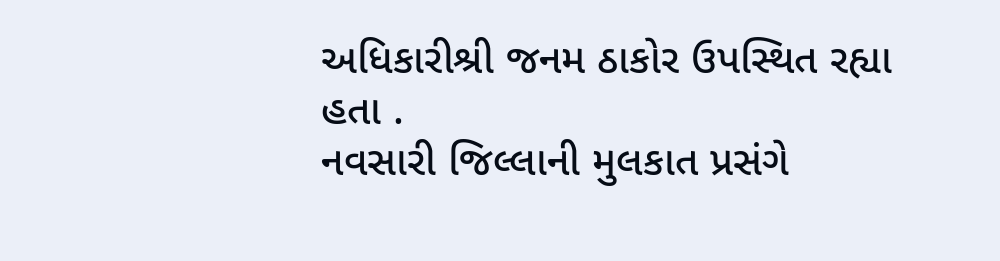અધિકારીશ્રી જનમ ઠાકોર ઉપસ્થિત રહ્યા હતા .
નવસારી જિલ્લાની મુલકાત પ્રસંગે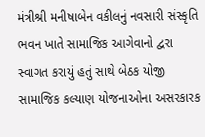મંત્રીશ્રી મનીષાબેન વકીલનું નવસારી સંસ્કૃતિ ભવન ખાતે સામાજિક આગેવાનો દ્વરા સ્વાગત કરાયું હતું સાથે બેઠક યોજી સામાજિક કલ્યાણ યોજનાઓના અસરકારક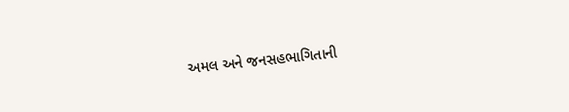અમલ અને જનસહભાગિતાની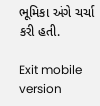ભૂમિકા અંગે ચર્ચા કરી હતી.

Exit mobile version